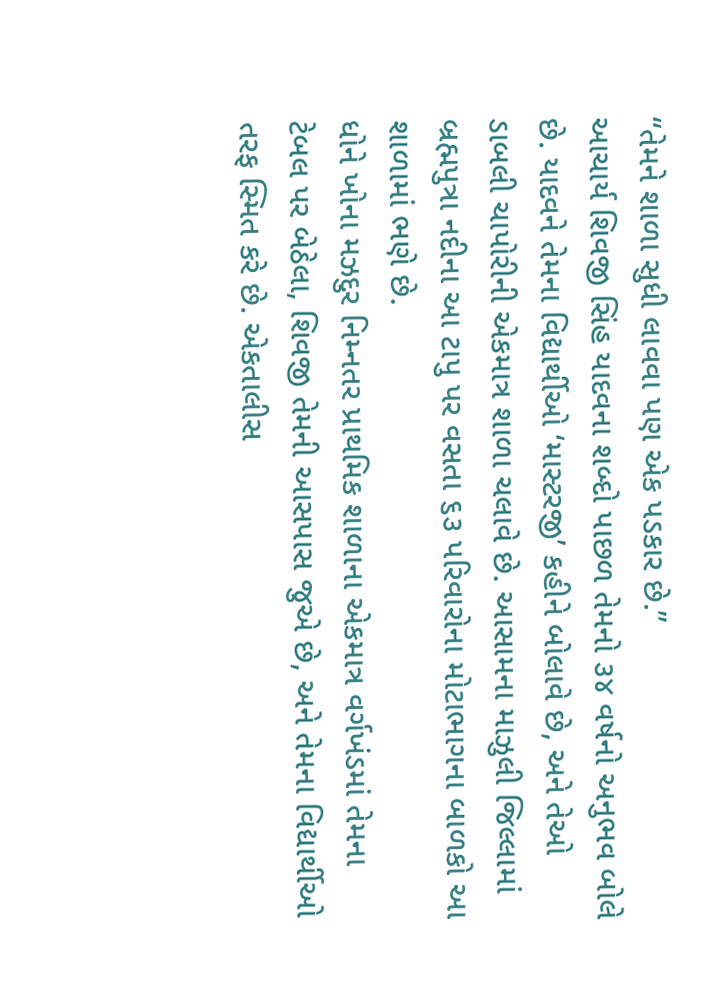“તેમને શાળા સુધી લાવવા પણ એક પડકાર છે.”
આચાર્ય શિવજી સિંહ યાદવના શબ્દો પાછળ તેમનો ૩૪ વર્ષનો અનુભવ બોલે છે. યાદવને તેમના વિદ્યાર્થીઓ ‘માસ્ટરજી’ કહીને બોલાવે છે, અને તેઓ ડાબલી ચાપોરીની એકમાત્ર શાળા ચલાવે છે. આસામના માઝુલી જિલ્લામાં બ્રહ્મપુત્રા નદીના આ ટાપુ પર વસતા ૬૩ પરિવારોના મોટાભાગના બાળકો આ શાળામાં ભણે છે.
ધોને ખોના મઝદુર નિમ્નતર પ્રાથમિક શાળાના એકમાત્ર વર્ગખંડમાં તેમના ટેબલ પર બેઠેલા, શિવજી તેમની આસપાસ જુએ છે, અને તેમના વિદ્યાર્થીઓ તરફ સ્મિત કરે છે. એકતાલીસ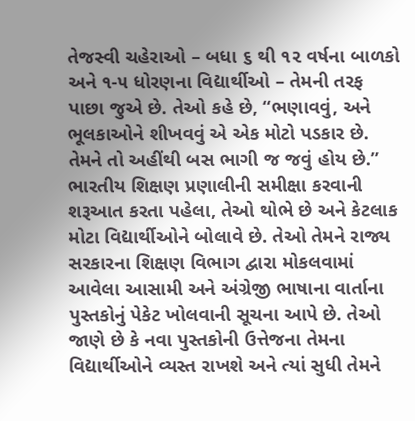તેજસ્વી ચહેરાઓ – બધા ૬ થી ૧૨ વર્ષના બાળકો અને ૧-૫ ધોરણના વિદ્યાર્થીઓ – તેમની તરફ પાછા જુએ છે. તેઓ કહે છે, “ભણાવવું, અને ભૂલકાઓને શીખવવું એ એક મોટો પડકાર છે. તેમને તો અહીંથી બસ ભાગી જ જવું હોય છે.”
ભારતીય શિક્ષણ પ્રણાલીની સમીક્ષા કરવાની શરૂઆત કરતા પહેલા, તેઓ થોભે છે અને કેટલાક મોટા વિદ્યાર્થીઓને બોલાવે છે. તેઓ તેમને રાજ્ય સરકારના શિક્ષણ વિભાગ દ્વારા મોકલવામાં આવેલા આસામી અને અંગ્રેજી ભાષાના વાર્તાના પુસ્તકોનું પેકેટ ખોલવાની સૂચના આપે છે. તેઓ જાણે છે કે નવા પુસ્તકોની ઉત્તેજના તેમના વિદ્યાર્થીઓને વ્યસ્ત રાખશે અને ત્યાં સુધી તેમને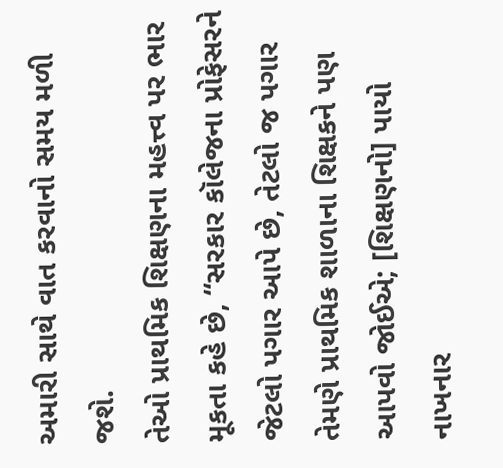અમારી સાથે વાત કરવાનો સમય મળી જશે.
તેઓ પ્રાથમિક શિક્ષણના મહત્ત્વ પર ભાર મૂકતા કહે છે, “સરકાર કૉલેજના પ્રોફેસરને જેટલો પગાર આપે છે, તેટલો જ પગાર તેમણે પ્રાથમિક શાળાના શિક્ષકને પણ આપવો જોઈએ; [શિક્ષણનો] પાયો નાખનાર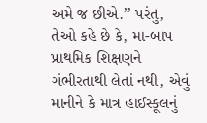અમે જ છીએ.” પરંતુ, તેઓ કહે છે કે, મા-બાપ પ્રાથમિક શિક્ષણને ગંભીરતાથી લેતાં નથી, એવું માનીને કે માત્ર હાઈસ્કૂલનું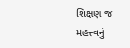શિક્ષણ જ મહત્ત્વનું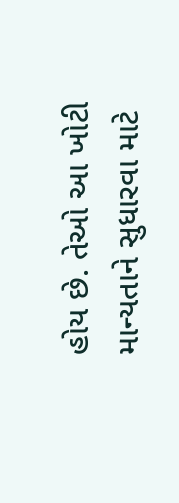હોય છે. તેઓ આ ખોટી માન્યતાને સુધારવા માટે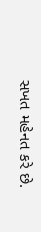સખત મહેનત કરે છે.